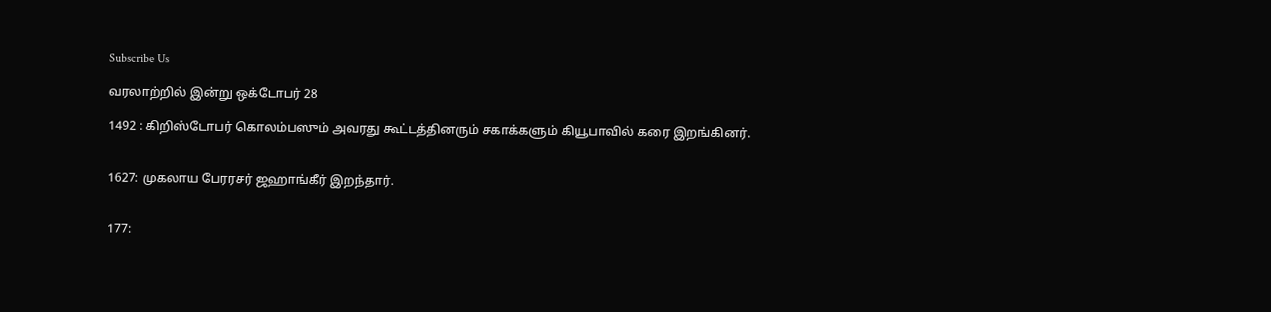Subscribe Us

வரலாற்றில் இன்று ஒக்டோபர் 28

1492 : கிறிஸ்டோபர் கொலம்பஸும் அவரது கூட்டத்தினரும் சகாக்களும் கியூபாவில் கரை இறங்கினர்.


1627: முகலாய பேரரசர் ஜஹாங்கீர் இறந்தார்.


177: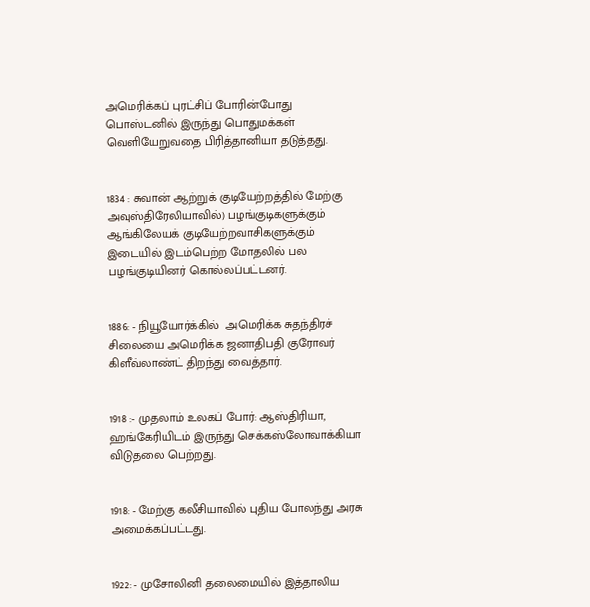அமெரிக்கப் புரட்சிப் போரின்போது பொஸ்டனில் இருந்து பொதுமக்கள் வெளியேறுவதை பிரித்தானியா தடுத்தது.


1834 : சுவான் ஆற்றுக் குடியேற்றத்தில் மேற்கு அவுஸ்திரேலியாவில்) பழங்குடிகளுக்கும் ஆங்கிலேயக் குடியேற்றவாசிகளுக்கும் இடையில் இடம்பெற்ற மோதலில் பல பழங்குடியினர் கொல்லப்பட்டனர்.


1886: - நியூயோர்க்கில்  அமெரிக்க சுதந்திரச் சிலையை அமெரிக்க ஜனாதிபதி குரோவர் கிளீவ்லாண்ட் திறந்து வைத்தார்.


1918 :- முதலாம் உலகப் போர்: ஆஸ்திரியா, ஹங்கேரியிடம் இருந்து செக்கஸ்லோவாக்கியா விடுதலை பெற்றது.


1918: - மேற்கு கலீசியாவில் புதிய போலந்து அரசு அமைக்கப்பட்டது.


1922: - முசோலினி தலைமையில் இத்தாலிய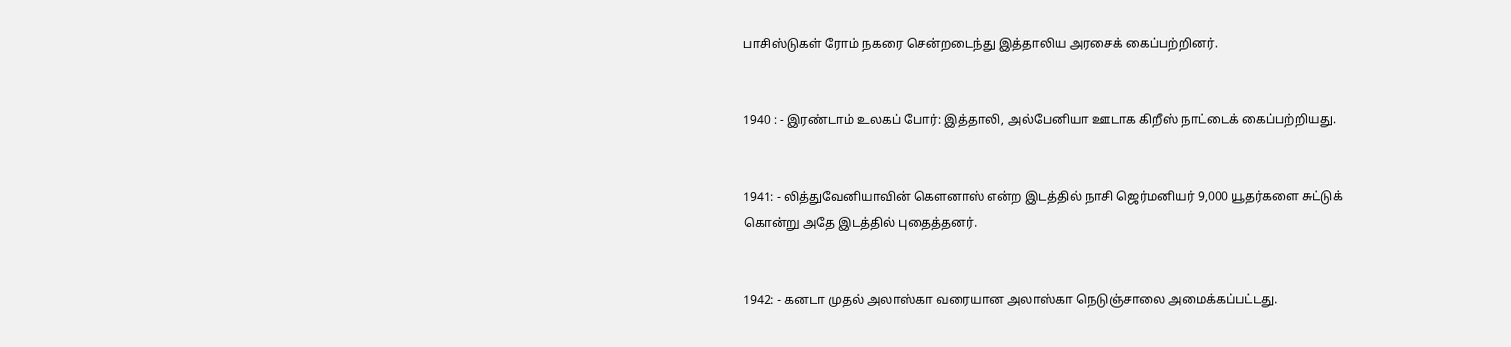பாசிஸ்டுகள் ரோம் நகரை சென்றடைந்து இத்தாலிய அரசைக் கைப்பற்றினர்.


1940 : - இரண்டாம் உலகப் போர்: இத்தாலி, அல்பேனியா ஊடாக கிறீஸ் நாட்டைக் கைப்பற்றியது.


1941: - லித்துவேனியாவின் கௌனாஸ் என்ற இடத்தில் நாசி ஜெர்மனியர் 9,000 யூதர்களை சுட்டுக் கொன்று அதே இடத்தில் புதைத்தனர்.


1942: - கனடா முதல் அலாஸ்கா வரையான அலாஸ்கா நெடுஞ்சாலை அமைக்கப்பட்டது.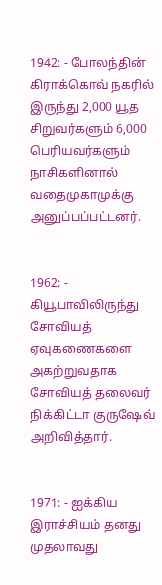1942: - போலந்தின் கிராக்கொவ் நகரில் இருந்து 2,000 யூத சிறுவர்களும் 6,000 பெரியவர்களும் நாசிகளினால் வதைமுகாமுக்கு அனுப்பப்பட்டனர்.


1962: - கியூபாவிலிருந்து சோவியத் ஏவுகணைகளை அகற்றுவதாக சோவியத் தலைவர் நிக்கிட்டா குருஷேவ் அறிவித்தார்.


1971: - ஐக்கிய இராச்சியம் தனது முதலாவது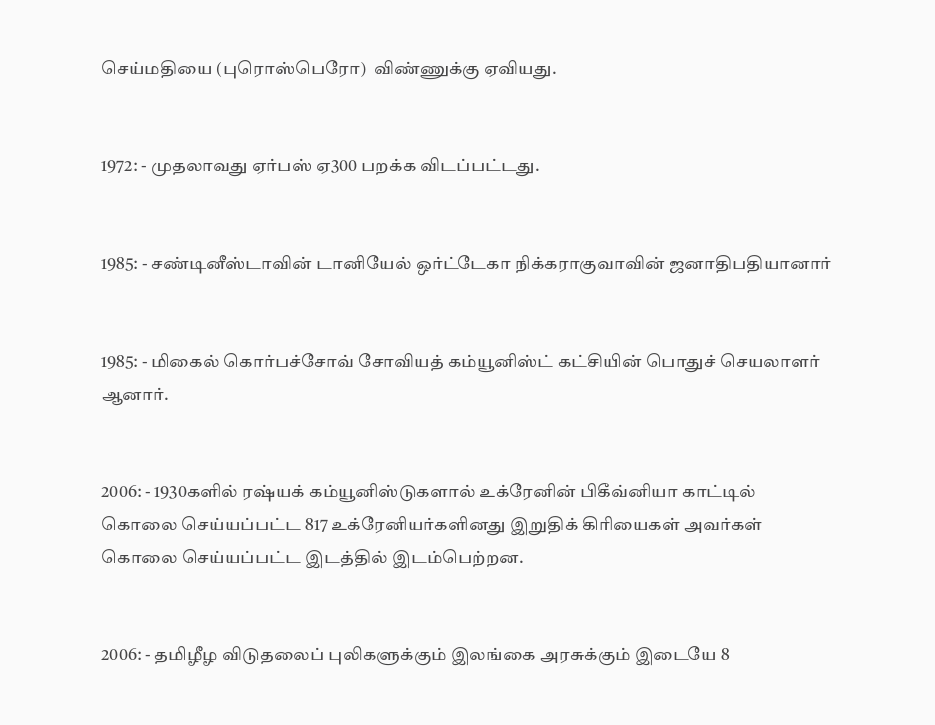செய்மதியை (புரொஸ்பெரோ)  விண்ணுக்கு ஏவியது.


1972: - முதலாவது ஏர்பஸ் ஏ300 பறக்க விடப்பட்டது.


1985: - சண்டினீஸ்டாவின் டானியேல் ஒர்ட்டேகா நிக்கராகுவாவின் ஜனாதிபதியானார்


1985: - மிகைல் கொர்பச்சோவ் சோவியத் கம்யூனிஸ்ட் கட்சியின் பொதுச் செயலாளர் ஆனார்.


2006: - 1930களில் ரஷ்யக் கம்யூனிஸ்டுகளால் உக்ரேனின் பிகீவ்னியா காட்டில் கொலை செய்யப்பட்ட 817 உக்ரேனியர்களினது இறுதிக் கிரியைகள் அவர்கள் கொலை செய்யப்பட்ட இடத்தில் இடம்பெற்றன.


2006: - தமிழீழ விடுதலைப் புலிகளுக்கும் இலங்கை அரசுக்கும் இடையே 8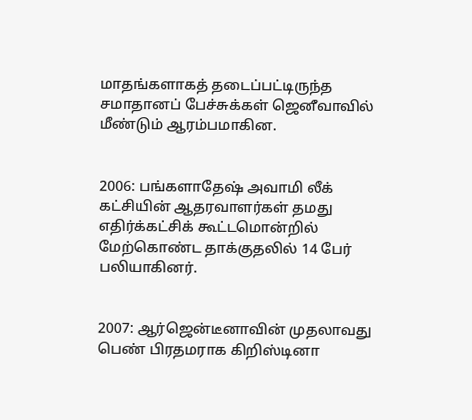மாதங்களாகத் தடைப்பட்டிருந்த சமாதானப் பேச்சுக்கள் ஜெனீவாவில் மீண்டும் ஆரம்பமாகின.


2006: பங்களாதேஷ் அவாமி லீக் கட்சியின் ஆதரவாளர்கள் தமது எதிர்க்கட்சிக் கூட்டமொன்றில் மேற்கொண்ட தாக்குதலில் 14 பேர் பலியாகினர்.


2007: ஆர்ஜென்டீனாவின் முதலாவது பெண் பிரதமராக கிறிஸ்டினா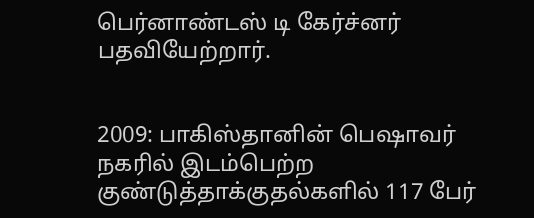பெர்னாண்டஸ் டி கேர்ச்னர் பதவியேற்றார்.


2009: பாகிஸ்தானின் பெஷாவர் நகரில் இடம்பெற்ற குண்டுத்தாக்குதல்களில் 117 பேர்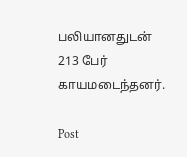பலியானதுடன் 213 பேர் காயமடைந்தனர்.

Post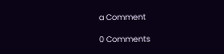a Comment

0 Comments